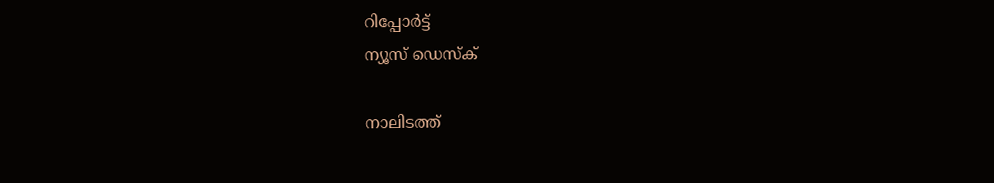റിപ്പോര്‍ട്ട്
ന്യൂസ് ഡെസ്ക്

നാലിടത്ത്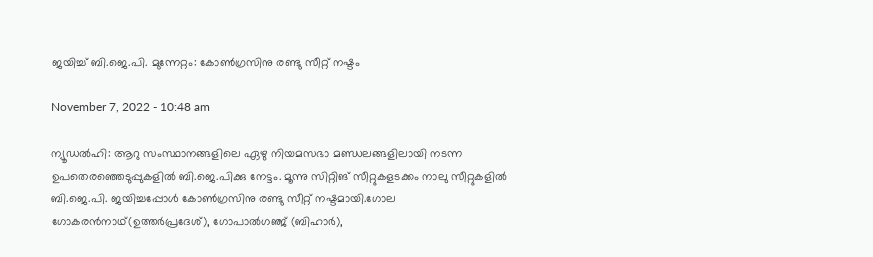ജയിച്ച് ബി.ജെ.പി. മുന്നേറ്റം: കോണ്‍ഗ്രസിനു രണ്ടു സീറ്റ് നഷ്ടം

November 7, 2022 - 10:48 am

ന്യൂഡല്‍ഹി: ആറു സംസ്ഥാനങ്ങളിലെ ഏഴു നിയമസഭാ മണ്ഡലങ്ങളിലായി നടന്ന ഉപതെരഞ്ഞെടുപ്പുകളില്‍ ബി.ജെ.പിക്കു നേട്ടം. മൂന്നു സിറ്റിങ് സീറ്റുകളടക്കം നാലു സീറ്റുകളില്‍ ബി.ജെ.പി. ജയിച്ചപ്പോള്‍ കോണ്‍ഗ്രസിനു രണ്ടു സീറ്റ് നഷ്ടമായി.ഗോല ഗോകരന്‍നാഥ്(ഉത്തര്‍പ്രദേശ്), ഗോപാല്‍ഗഞ്ജ് (ബിഹാര്‍),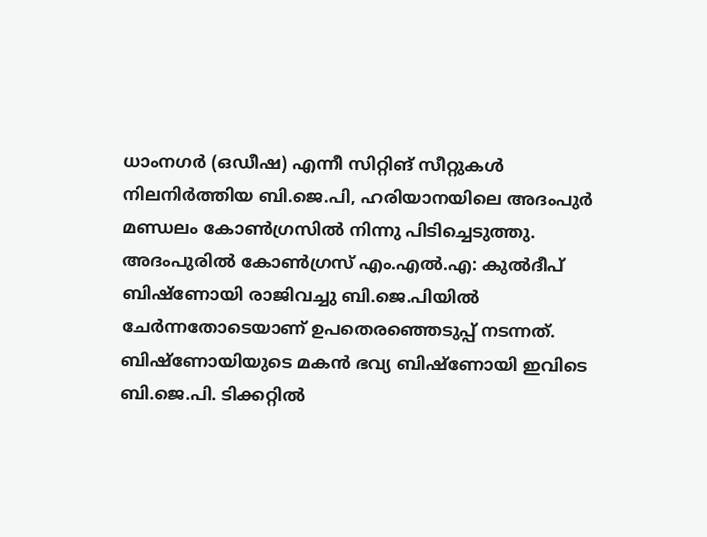ധാംനഗര്‍ (ഒഡീഷ) എന്നീ സിറ്റിങ് സീറ്റുകള്‍ നിലനിര്‍ത്തിയ ബി.ജെ.പി, ഹരിയാനയിലെ അദംപുര്‍ മണ്ഡലം കോണ്‍ഗ്രസില്‍ നിന്നു പിടിച്ചെടുത്തു. അദംപുരില്‍ കോണ്‍ഗ്രസ് എം.എല്‍.എ: കുല്‍ദീപ് ബിഷ്‌ണോയി രാജിവച്ചു ബി.ജെ.പിയില്‍ ചേര്‍ന്നതോടെയാണ് ഉപതെരഞ്ഞെടുപ്പ് നടന്നത്. ബിഷ്‌ണോയിയുടെ മകന്‍ ഭവ്യ ബിഷ്‌ണോയി ഇവിടെ ബി.ജെ.പി. ടിക്കറ്റില്‍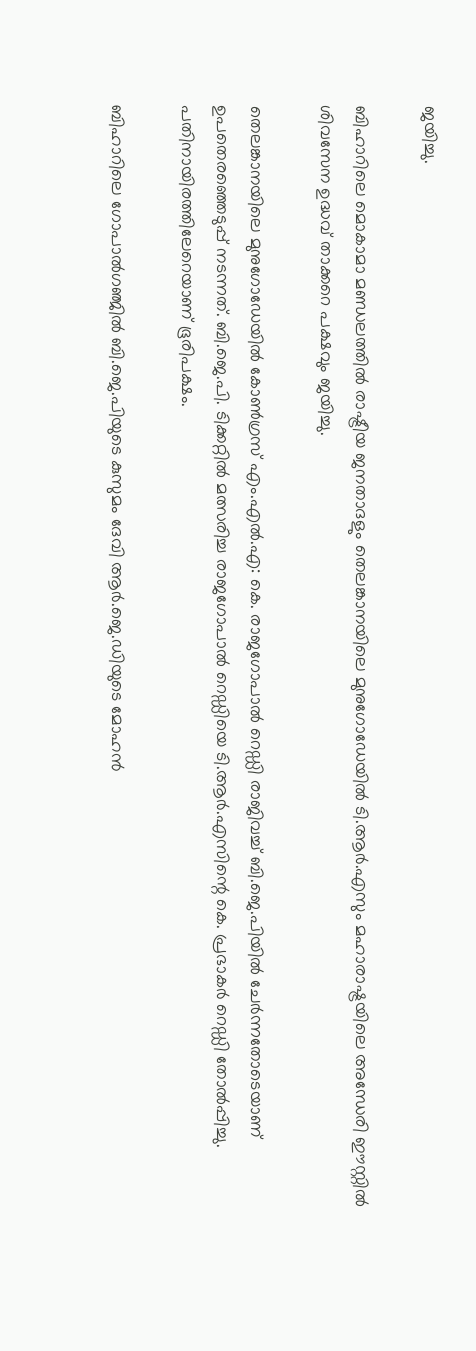ജയിച്ചു.

ബിഹാറിലെ മൊകാമാ മണ്ഡലത്തില്‍ രാഷ്ട്രീയ ജനതാദളും തെലങ്കാനയിലെ മുനുഗോഡേയില്‍ ടി.ആര്‍.എസും മഹാരാഷ്ട്രയിലെ അന്ധേരി ഈസ്റ്റില്‍ ശിവസേന ഉദ്ധവ് താക്കറെ പക്ഷവും ജയിച്ചു.

തെലങ്കാനയിലെ മുനുഗോഡേയില്‍ കോണ്‍ഗ്രസ് എം.എല്‍.എ: കെ. രാജഗോപാല്‍ റെഡ്ഡി രാജിവച്ച് ബി.ജെ.പിയില്‍ ചേര്‍ന്നതോടെയാണ് ഉപതെരഞ്ഞെടുപ്പ് നടന്നത്. ബി.ജെ.പി. ടിക്കറ്റില്‍ മത്സരിച്ച രാജഗോപാല്‍ റെഡ്ഡിയെ ടി.ആര്‍.എസിന്റെ കെ. പ്രഭാകര്‍ റെഡ്ഡി തോല്‍പ്പിച്ചു. പതിനായിരത്തിലേറെയാണ് ഭൂരിപക്ഷം.

ബിഹാറിലെ ഗോപാല്‍ഗഞ്ജില്‍ ബി.ജെ.പിയുടെ കുസുമം ദേവി ആര്‍.ജെ.ഡിയുടെ മോഹന്‍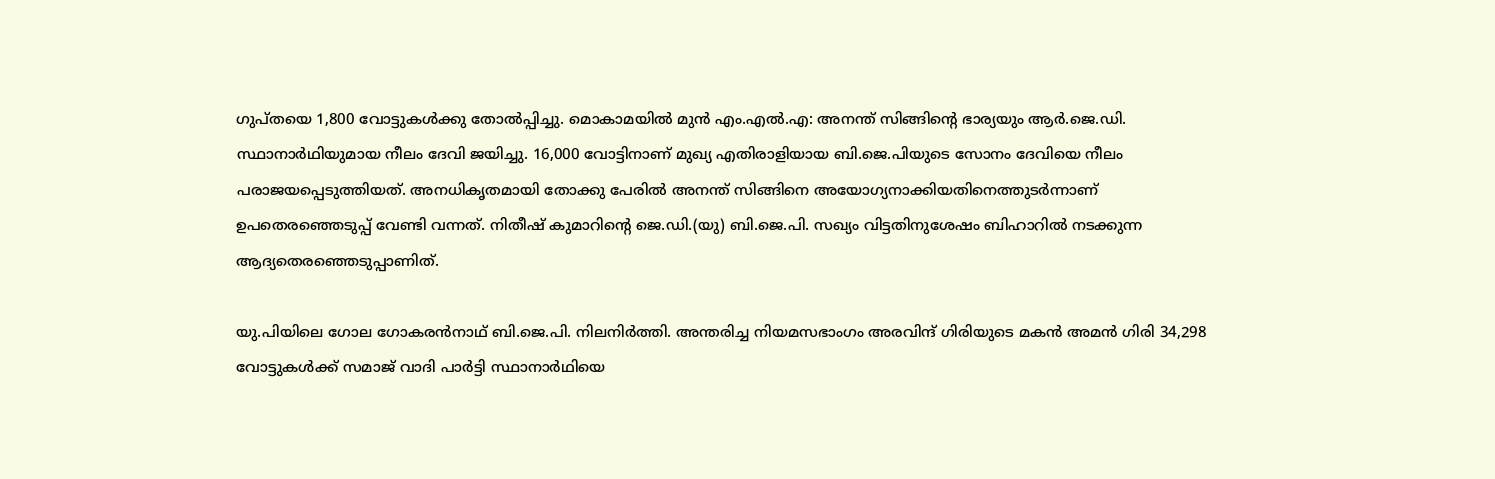ഗുപ്തയെ 1,800 വോട്ടുകള്‍ക്കു തോല്‍പ്പിച്ചു. മൊകാമയില്‍ മുന്‍ എം.എല്‍.എ: അനന്ത് സിങ്ങിന്റെ ഭാര്യയും ആര്‍.ജെ.ഡി. സ്ഥാനാര്‍ഥിയുമായ നീലം ദേവി ജയിച്ചു. 16,000 വോട്ടിനാണ് മുഖ്യ എതിരാളിയായ ബി.ജെ.പിയുടെ സോനം ദേവിയെ നീലം പരാജയപ്പെടുത്തിയത്. അനധികൃതമായി തോക്കു പേരില്‍ അനന്ത് സിങ്ങിനെ അയോഗ്യനാക്കിയതിനെത്തുടര്‍ന്നാണ് ഉപതെരഞ്ഞെടുപ്പ് വേണ്ടി വന്നത്. നിതീഷ് കുമാറിന്റെ ജെ.ഡി.(യു) ബി.ജെ.പി. സഖ്യം വിട്ടതിനുശേഷം ബിഹാറില്‍ നടക്കുന്ന ആദ്യതെരഞ്ഞെടുപ്പാണിത്.

യു.പിയിലെ ഗോല ഗോകരന്‍നാഥ് ബി.ജെ.പി. നിലനിര്‍ത്തി. അന്തരിച്ച നിയമസഭാംഗം അരവിന്ദ് ഗിരിയുടെ മകന്‍ അമന്‍ ഗിരി 34,298 വോട്ടുകള്‍ക്ക് സമാജ് വാദി പാര്‍ട്ടി സ്ഥാനാര്‍ഥിയെ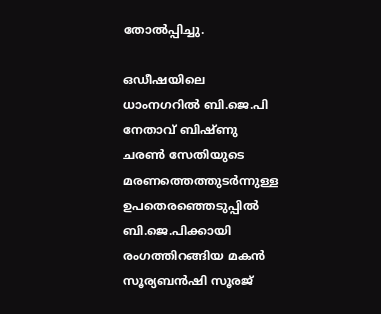തോല്‍പ്പിച്ചു.

ഒഡീഷയിലെ ധാംനഗറില്‍ ബി.ജെ.പി നേതാവ് ബിഷ്ണു ചരണ്‍ സേതിയുടെ മരണത്തെത്തുടര്‍ന്നുള്ള ഉപതെരഞ്ഞെടുപ്പില്‍ ബി.ജെ.പിക്കായി രംഗത്തിറങ്ങിയ മകന്‍ സൂര്യബന്‍ഷി സൂരജ്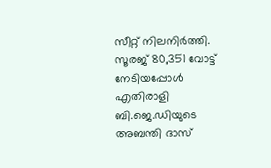സീറ്റ് നിലനിര്‍ത്തി. സൂരജ് 80,351 വോട്ട് നേടിയപ്പോള്‍ എതിരാളി ബി.ജെ.ഡിയുടെ അബന്തി ദാസ്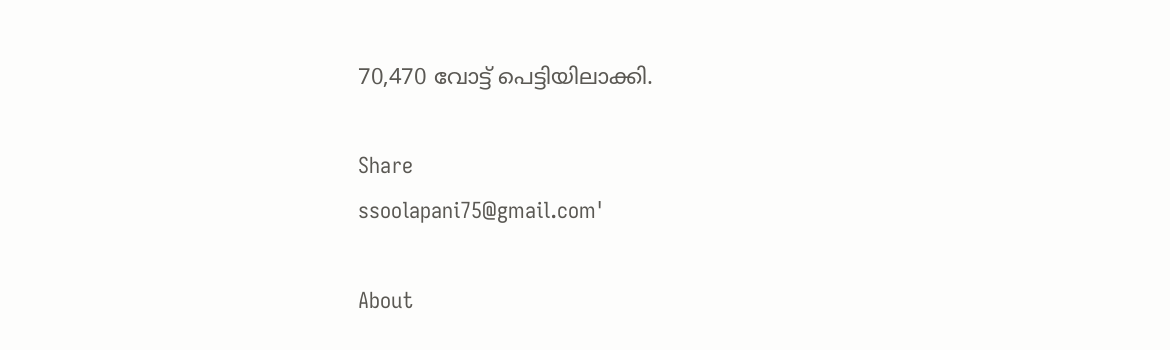70,470 വോട്ട് പെട്ടിയിലാക്കി.

Share
ssoolapani75@gmail.com'

About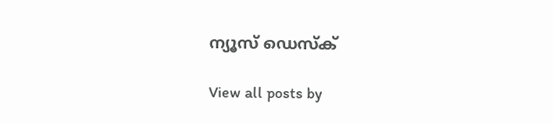ന്യൂസ് ഡെസ്ക്

View all posts by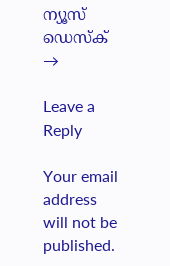ന്യൂസ് ഡെസ്ക് →

Leave a Reply

Your email address will not be published.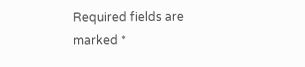Required fields are marked *